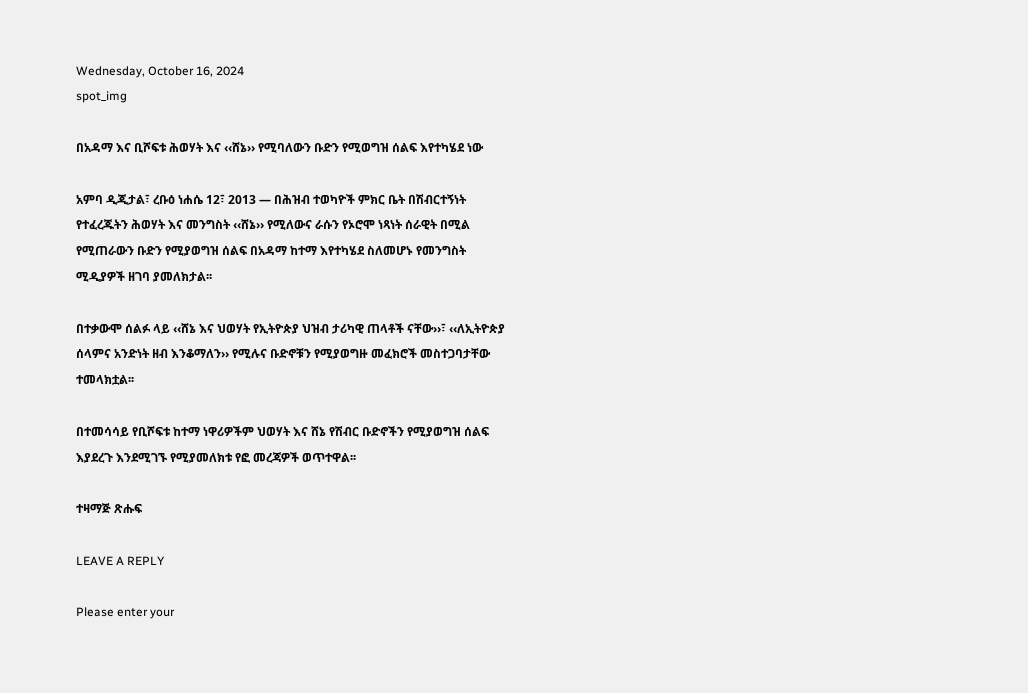Wednesday, October 16, 2024
spot_img

በአዳማ እና ቢሾፍቱ ሕወሃት እና ‹‹ሸኔ›› የሚባለውን ቡድን የሚወግዝ ሰልፍ እየተካሄደ ነው

አምባ ዲጂታል፣ ረቡዕ ነሐሴ 12፣ 2013 ― በሕዝብ ተወካዮች ምክር ቤት በሽብርተኝነት የተፈረጁትን ሕወሃት እና መንግስት ‹‹ሸኔ›› የሚለውና ራሱን የኦሮሞ ነጻነት ሰራዊት በሚል የሚጠራውን ቡድን የሚያወግዝ ሰልፍ በአዳማ ከተማ እየተካሄደ ስለመሆኑ የመንግስት ሚዲያዎች ዘገባ ያመለክታል፡፡

በተቃውሞ ሰልፉ ላይ ‹‹ሸኔ እና ህወሃት የኢትዮጵያ ህዝብ ታሪካዊ ጠላቶች ናቸው››፣ ‹‹ለኢትዮጵያ ሰላምና አንድነት ዘብ እንቆማለን›› የሚሉና ቡድኖቹን የሚያወግዙ መፈክሮች መስተጋባታቸው ተመላክቷል፡፡

በተመሳሳይ የቢሾፍቱ ከተማ ነዋሪዎችም ህወሃት እና ሸኔ የሽብር ቡድኖችን የሚያወግዝ ሰልፍ እያደረጉ እንደሚገኙ የሚያመለክቱ የፎ መረጃዎች ወጥተዋል፡፡

ተዛማጅ ጽሑፍ

LEAVE A REPLY

Please enter your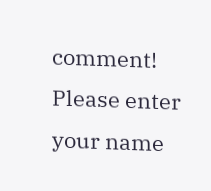comment!
Please enter your name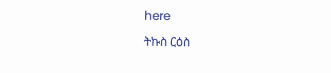here

ትኩስ ርዕስ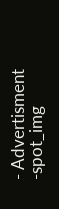- Advertisment -spot_img